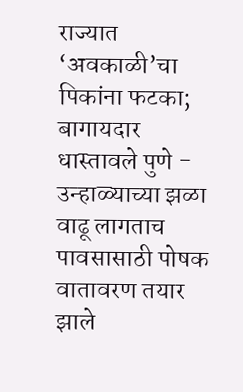राज्यात ‘अवकाळी’चा पिकांना फटका; बागायदार धास्तावले पुणे - उन्हाळ्याच्या झळा वाढू लागताच पावसासाठी पोषक वातावरण तयार झाले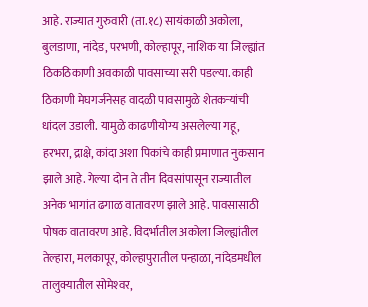आहे. राज्यात गुरुवारी (ता.१८) सायंकाळी अकोला, बुलडाणा, नांदेड, परभणी, कोल्हापूर, नाशिक या जिल्ह्यांत ठिकठिकाणी अवकाळी पावसाच्या सरी पडल्या. काही ठिकाणी मेघगर्जनेसह वादळी पावसामुळे शेतकऱ्यांची धांदल उडाली. यामुळे काढणीयोग्य असलेल्या गहू, हरभरा, द्राक्षे, कांदा अशा पिकांचे काही प्रमाणात नुकसान झाले आहे. गेल्या दोन ते तीन दिवसांपासून राज्यातील अनेक भागांत ढगाळ वातावरण झाले आहे. पावसासाठी पोषक वातावरण आहे. विदर्भातील अकोला जिल्ह्यांतील तेल्हारा, मलकापूर, कोल्हापुरातील पन्हाळा, नांदेडमधील तालुक्यातील सोमेश्‍वर,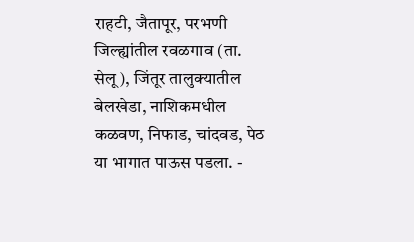राहटी, जैतापूर, परभणी जिल्ह्यांतील रवळगाव (ता. सेलू), जिंतूर तालुक्यातील बेलखेडा, नाशिकमधील कळवण, निफाड, चांदवड, पेठ या भागात पाऊस पडला. -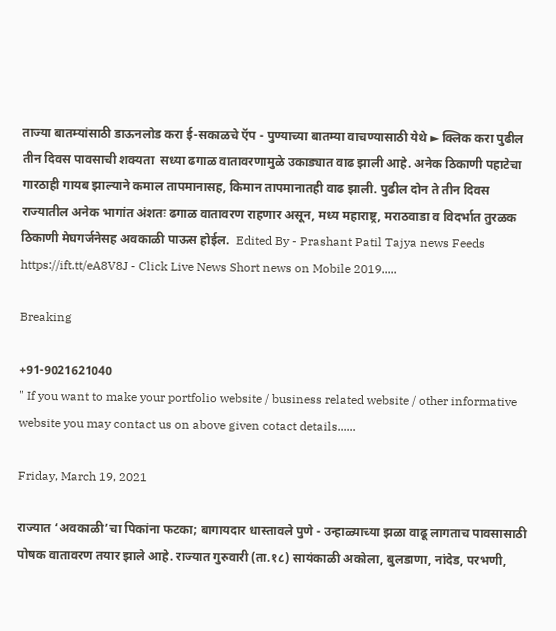ताज्या बातम्यांसाठी डाऊनलोड करा ई-सकाळचे ऍप - पुण्याच्या बातम्या वाचण्यासाठी येथे ► क्लिक करा पुढील तीन दिवस पावसाची शक्यता  सध्या ढगाळ वातावरणामुळे उकाड्यात वाढ झाली आहे. अनेक ठिकाणी पहाटेचा गारठाही गायब झाल्याने कमाल तापमानासह, किमान तापमानातही वाढ झाली. पुढील दोन ते तीन दिवस राज्यातील अनेक भागांत अंशतः ढगाळ वातावरण राहणार असून, मध्य महाराष्ट्र, मराठवाडा व विदर्भात तुरळक ठिकाणी मेघगर्जनेसह अवकाळी पाऊस होईल.  Edited By - Prashant Patil Tajya news Feeds https://ift.tt/eA8V8J - Click Live News Short news on Mobile 2019.....

Breaking

+91-9021621040
" If you want to make your portfolio website / business related website / other informative website you may contact us on above given cotact details......

Friday, March 19, 2021

राज्यात ‘अवकाळी’चा पिकांना फटका; बागायदार धास्तावले पुणे - उन्हाळ्याच्या झळा वाढू लागताच पावसासाठी पोषक वातावरण तयार झाले आहे. राज्यात गुरुवारी (ता.१८) सायंकाळी अकोला, बुलडाणा, नांदेड, परभणी,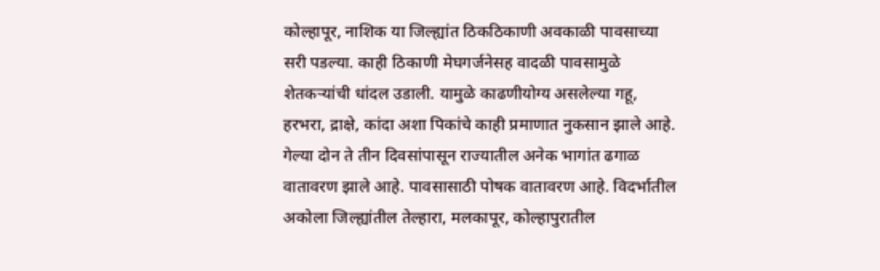कोल्हापूर, नाशिक या जिल्ह्यांत ठिकठिकाणी अवकाळी पावसाच्या सरी पडल्या. काही ठिकाणी मेघगर्जनेसह वादळी पावसामुळे शेतकऱ्यांची धांदल उडाली. यामुळे काढणीयोग्य असलेल्या गहू, हरभरा, द्राक्षे, कांदा अशा पिकांचे काही प्रमाणात नुकसान झाले आहे. गेल्या दोन ते तीन दिवसांपासून राज्यातील अनेक भागांत ढगाळ वातावरण झाले आहे. पावसासाठी पोषक वातावरण आहे. विदर्भातील अकोला जिल्ह्यांतील तेल्हारा, मलकापूर, कोल्हापुरातील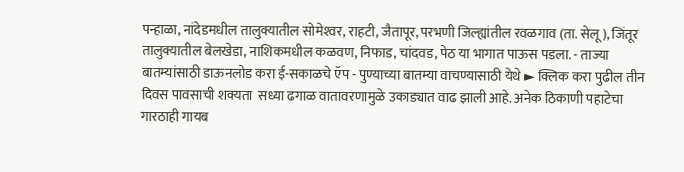पन्हाळा, नांदेडमधील तालुक्यातील सोमेश्‍वर, राहटी, जैतापूर, परभणी जिल्ह्यांतील रवळगाव (ता. सेलू), जिंतूर तालुक्यातील बेलखेडा, नाशिकमधील कळवण, निफाड, चांदवड, पेठ या भागात पाऊस पडला. - ताज्या बातम्यांसाठी डाऊनलोड करा ई-सकाळचे ऍप - पुण्याच्या बातम्या वाचण्यासाठी येथे ► क्लिक करा पुढील तीन दिवस पावसाची शक्यता  सध्या ढगाळ वातावरणामुळे उकाड्यात वाढ झाली आहे. अनेक ठिकाणी पहाटेचा गारठाही गायब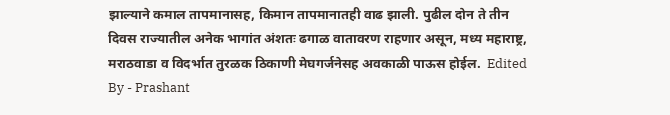झाल्याने कमाल तापमानासह, किमान तापमानातही वाढ झाली. पुढील दोन ते तीन दिवस राज्यातील अनेक भागांत अंशतः ढगाळ वातावरण राहणार असून, मध्य महाराष्ट्र, मराठवाडा व विदर्भात तुरळक ठिकाणी मेघगर्जनेसह अवकाळी पाऊस होईल.  Edited By - Prashant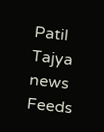Patil Tajya news Feeds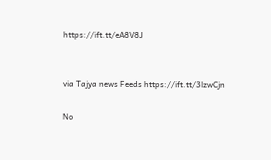https://ift.tt/eA8V8J


via Tajya news Feeds https://ift.tt/3lzwCjn

No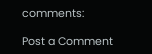comments:

Post a Comment